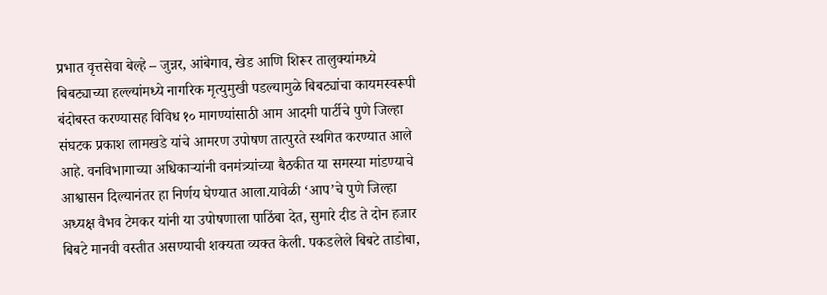प्रभात वृत्तसेवा बेल्हे – जुन्नर, आंबेगाव, खेड आणि शिरूर तालुक्यांमध्ये बिबट्याच्या हल्ल्यांमध्ये नागरिक मृत्युमुखी पडल्यामुळे बिबट्यांचा कायमस्वरूपी बंदोबस्त करण्यासह विविध १० मागण्यांसाठी आम आदमी पार्टीचे पुणे जिल्हा संघटक प्रकाश लामखडे यांचे आमरण उपोषण तात्पुरते स्थगित करण्यात आले आहे. वनविभागाच्या अधिकाऱ्यांनी वनमंत्र्यांच्या बैठकीत या समस्या मांडण्याचे आश्वासन दिल्यानंतर हा निर्णय घेण्यात आला.यावेळी ‘आप’चे पुणे जिल्हा अध्यक्ष वैभव टेमकर यांनी या उपोषणाला पाठिंबा देत, सुमारे दीड ते दोन हजार बिबटे मानवी वस्तीत असण्याची शक्यता व्यक्त केली. पकडलेले बिबटे ताडोबा,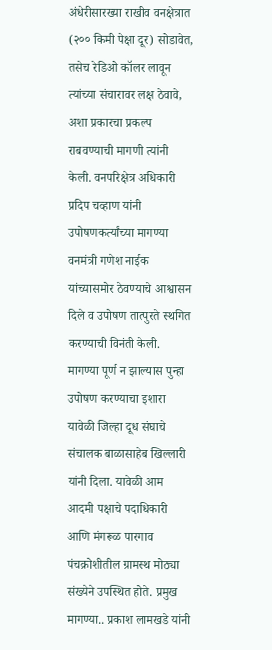अंधेरीसारख्या राखीव वनक्षेत्रात (२०० किमी पेक्षा दूर) सोडावेत, तसेच रेडिओ कॉलर लावून त्यांच्या संचारावर लक्ष ठेवावे, अशा प्रकारचा प्रकल्प राबवण्याची मागणी त्यांनी केली. वनपरिक्षेत्र अधिकारी प्रदिप चव्हाण यांनी उपोषणकर्त्यांच्या मागण्या वनमंत्री गणेश नाईक यांच्यासमोर ठेवण्याचे आश्वासन दिले व उपोषण तात्पुरते स्थगित करण्याची विनंती केली. मागण्या पूर्ण न झाल्यास पुन्हा उपोषण करण्याचा इशारा यावेळी जिल्हा दूध संघाचे संचालक बाळासाहेब खिल्लारी यांनी दिला. यावेळी आम आदमी पक्षाचे पदाधिकारी आणि मंगरूळ पारगाव पंचक्रोशीतील ग्रामस्थ मोठ्या संख्येने उपस्थित होते. प्रमुख मागण्या.. प्रकाश लामखडे यांनी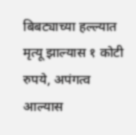बिबट्याच्या हल्ल्यात मृत्यू झाल्यास १ कोटी रुपये, अपंगत्व आल्यास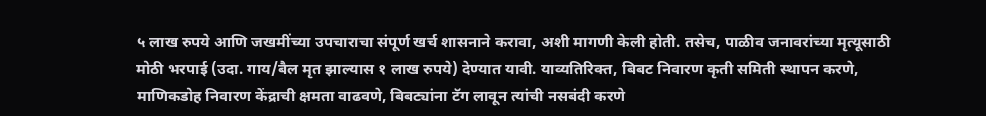५ लाख रुपये आणि जखमींच्या उपचाराचा संपूर्ण खर्च शासनाने करावा, अशी मागणी केली होती. तसेच, पाळीव जनावरांच्या मृत्यूसाठी मोठी भरपाई (उदा. गाय/बैल मृत झाल्यास १ लाख रुपये) देण्यात यावी. याव्यतिरिक्त, बिबट निवारण कृती समिती स्थापन करणे, माणिकडोह निवारण केंद्राची क्षमता वाढवणे, बिबट्यांना टॅग लावून त्यांची नसबंदी करणे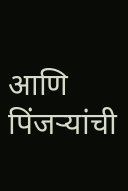आणि पिंजऱ्यांची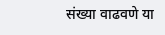संख्या वाढवणे या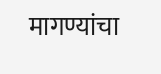मागण्यांचा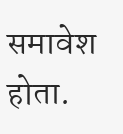समावेश होता.